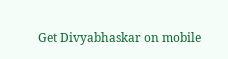Get Divyabhaskar on mobile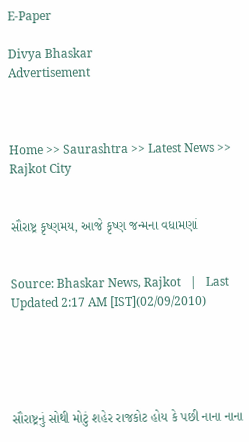E-Paper

Divya Bhaskar
Advertisement



Home >> Saurashtra >> Latest News >> Rajkot City


સૌરાષ્ટ્ર કૃષ્ણમય, આજે કૃષ્ણ જન્મના વધામણાં


Source: Bhaskar News, Rajkot   |   Last Updated 2:17 AM [IST](02/09/2010)





સૌરાષ્ટ્રનું સોથી મોટું શહેર રાજકોટ હોય કે પછી નાના નાના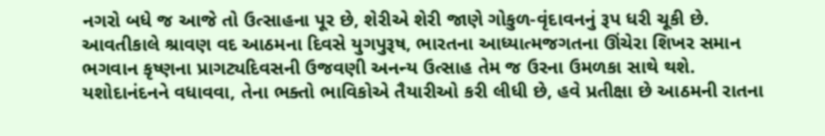નગરો બધે જ આજે તો ઉત્સાહના પૂર છે, શેરીએ શેરી જાણે ગોકુળ-વૃંદાવનનું રૂપ ધરી ચૂકી છે. આવતીકાલે શ્રાવણ વદ આઠમના દિવસે યુગપુરૂષ, ભારતના આધ્યાત્મજગતના ઊંચેરા શિખર સમાન ભગવાન કૃષ્ણના પ્રાગટ્યદિવસની ઉજવણી અનન્ય ઉત્સાહ તેમ જ ઉરના ઉમળકા સાથે થશે. યશોદાનંદનને વધાવવા, તેના ભક્તો ભાવિકોએ તૈયારીઓ કરી લીધી છે, હવે પ્રતીક્ષા છે આઠમની રાતના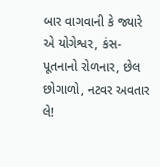બાર વાગવાની કે જ્યારે એ યોગેશ્વર, કંસ-પૂતનાનો રોળનાર, છેલ છોગાળો, નટવર અવતાર લે!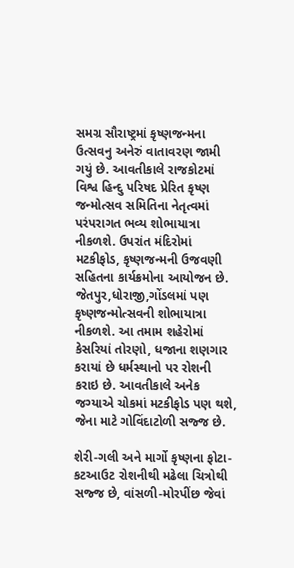સમગ્ર સૌરાષ્ટ્રમાં કૃષ્ણજન્મના ઉત્સવનુ અનેરું વાતાવરણ જામી ગયું છે. આવતીકાલે રાજકોટમાં વિશ્વ હિન્દુ પરિષદ પ્રેરિત કૃષ્ણ જન્મોત્સવ સમિતિના નેતૃત્વમાં પરંપરાગત ભવ્ય શોભાયાત્રા નીકળશે. ઉપરાંત મંદિરોમાં મટકીફોડ, કૃષ્ણજન્મની ઉજવણી સહિતના કાર્યક્રમોના આયોજન છે. જેતપુર,ધોરાજી,ગોંડલમાં પણ કૃષ્ણજન્મોત્સવની શોભાયાત્રા નીકળશે. આ તમામ શહેરોમાં કેસરિયાં તોરણો, ધજાના શણગાર કરાયાં છે ધર્મસ્થાનો પર રોશની કરાઇ છે. આવતીકાલે અનેક જગ્યાએ ચોકમાં મટકીફોડ પણ થશે, જેના માટે ગોવિંદાટોળી સજ્જ છે.

શેરી-ગલી અને માર્ગો કૃષ્ણના ફોટા-કટઆઉટ રોશનીથી મઢેલા ચિત્રોથી સજ્જ છે, વાંસળી-મોરપીંછ જેવાં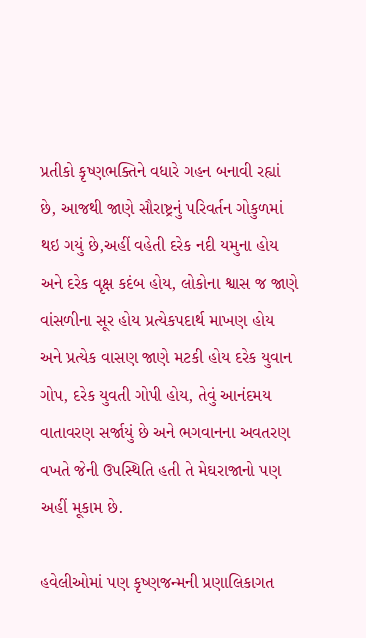પ્રતીકો કૃષ્ણભક્તિને વધારે ગહન બનાવી રહ્યાં છે, આજથી જાણે સૌરાષ્ટ્રનું પરિવર્તન ગોકુળમાં થઇ ગયું છે,અહીં વહેતી દરેક નદી યમુના હોય અને દરેક વૃક્ષ કદંબ હોય, લોકોના શ્વાસ જ જાણે વાંસળીના સૂર હોય પ્રત્યેકપદાર્થ માખણ હોય અને પ્રત્યેક વાસણ જાણે મટકી હોય દરેક યુવાન ગોપ, દરેક યુવતી ગોપી હોય, તેવું આનંદમય વાતાવરણ સર્જાયું છે અને ભગવાનના અવતરણ વખતે જેની ઉપસ્થિતિ હતી તે મેઘરાજાનો પણ અહીં મૂકામ છે.

હવેલીઓમાં પણ કૃષ્ણજન્મની પ્રણાલિકાગત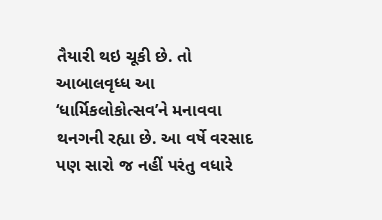તૈયારી થઇ ચૂકી છે. તો આબાલવૃધ્ધ આ ‘ધાર્મિકલોકોત્સવ’ને મનાવવા થનગની રહ્યા છે. આ વર્ષે વરસાદ પણ સારો જ નહીં પરંતુ વધારે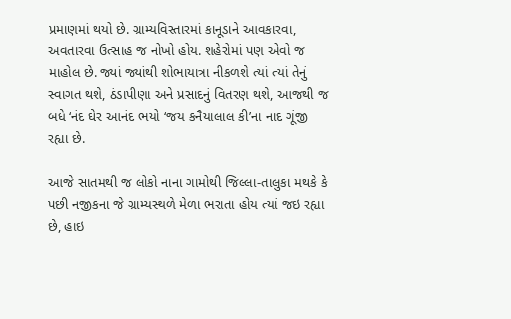પ્રમાણમાં થયો છે. ગ્રામ્યવિસ્તારમાં કાનૂડાને આવકારવા, અવતારવા ઉત્સાહ જ નોખો હોય. શહેરોમાં પણ એવો જ માહોલ છે. જ્યાં જ્યાંથી શોભાયાત્રા નીકળશે ત્યાં ત્યાં તેનું સ્વાગત થશે, ઠંડાપીણા અને પ્રસાદનું વિતરણ થશે, આજથી જ બધે ‘નંદ ઘેર આનંદ ભયો ‘જય કનૈયાલાલ કી’ના નાદ ગૂંજી રહ્યા છે.

આજે સાતમથી જ લોકો નાના ગામોથી જિલ્લા-તાલુકા મથકે કે પછી નજીકના જે ગ્રામ્યસ્થળે મેળા ભરાતા હોય ત્યાં જઇ રહ્યા છે, હાઇ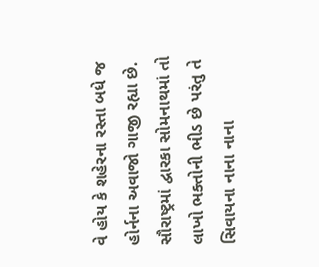વે હોય કે શહેરના રસ્તા બધે જ હોર્નના અવાજો ગાજી રહ્યા છે. સૌરાષ્ટ્રમાં દ્વારકા સોમનાથમાં તો લાખો ભક્તોની ભીડ છે પરંતુ તે સિવાયના નાના નાના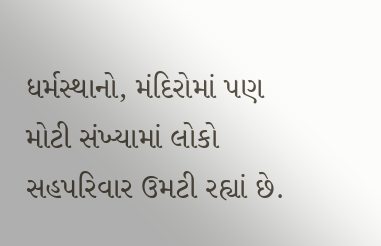ધર્મસ્થાનો, મંદિરોમાં પણ મોટી સંખ્યામાં લોકો સહપરિવાર ઉમટી રહ્યાં છે.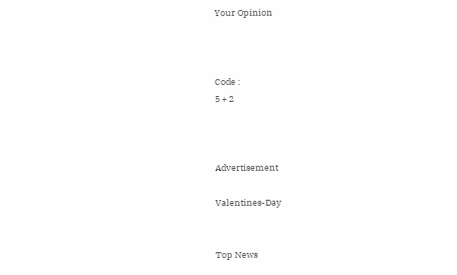Your Opinion



Code :
5 + 2



Advertisement

Valentines-Day


Top News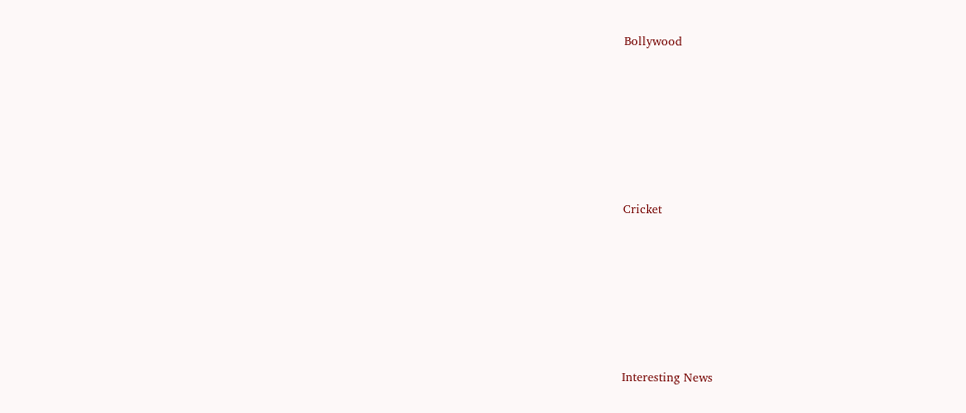Bollywood











Cricket











Interesting News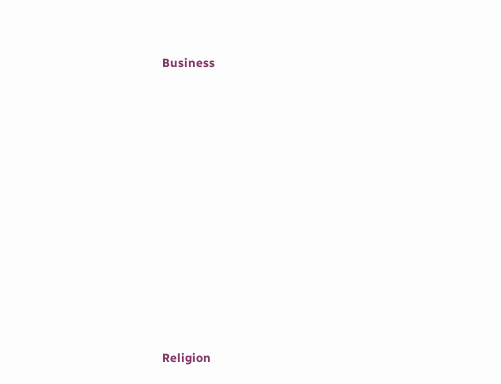Business











Religion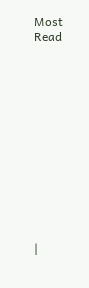Most Read













|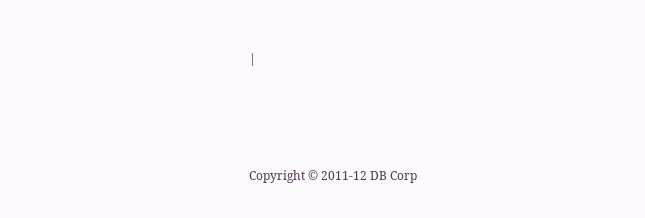|




Copyright © 2011-12 DB Corp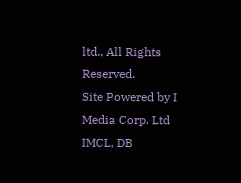ltd., All Rights Reserved.
Site Powered by I Media Corp. Ltd IMCL, DB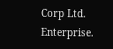Corp Ltd. Enterprise.